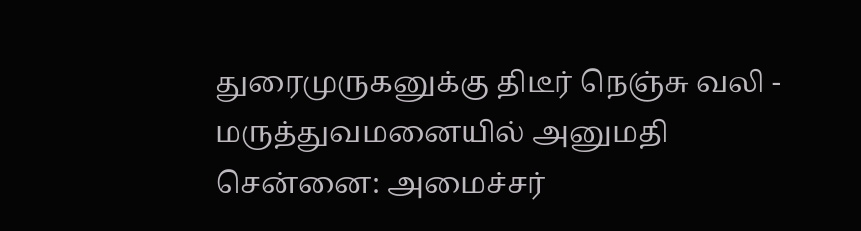துரைமுருகனுக்கு திடீர் நெஞ்சு வலி - மருத்துவமனையில் அனுமதி
சென்னை: அமைச்சர்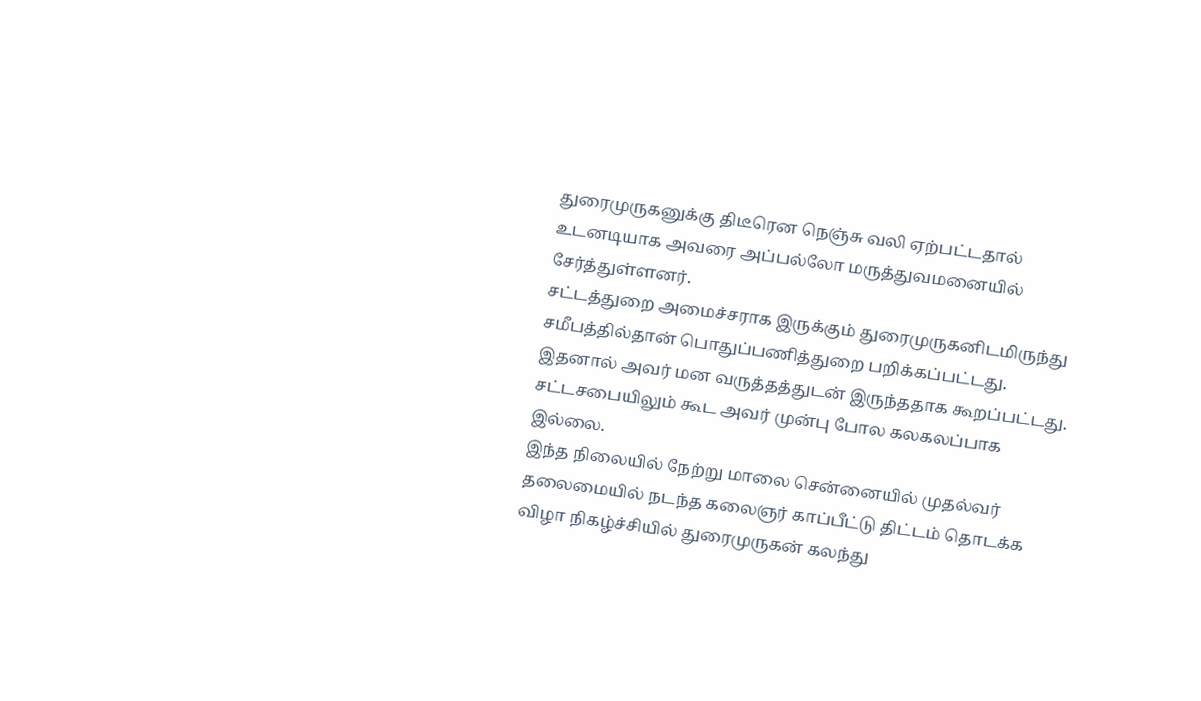துரைமுருகனுக்கு திடீரென நெஞ்சு வலி ஏற்பட்டதால் உடனடியாக அவரை அப்பல்லோ மருத்துவமனையில் சேர்த்துள்ளனர்.
சட்டத்துறை அமைச்சராக இருக்கும் துரைமுருகனிடமிருந்து சமீபத்தில்தான் பொதுப்பணித்துறை பறிக்கப்பட்டது. இதனால் அவர் மன வருத்தத்துடன் இருந்ததாக கூறப்பட்டது. சட்டசபையிலும் கூட அவர் முன்பு போல கலகலப்பாக இல்லை.
இந்த நிலையில் நேற்று மாலை சென்னையில் முதல்வர் தலைமையில் நடந்த கலைஞர் காப்பீட்டு திட்டம் தொடக்க விழா நிகழ்ச்சியில் துரைமுருகன் கலந்து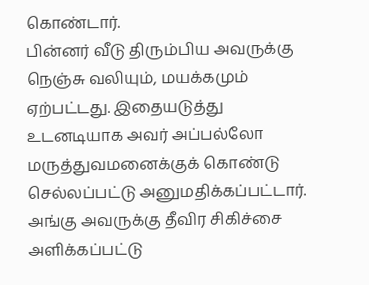கொண்டார்.
பின்னர் வீடு திரும்பிய அவருக்கு நெஞ்சு வலியும், மயக்கமும் ஏற்பட்டது. இதையடுத்து உடனடியாக அவர் அப்பல்லோ மருத்துவமனைக்குக் கொண்டு செல்லப்பட்டு அனுமதிக்கப்பட்டார்.
அங்கு அவருக்கு தீவிர சிகிச்சை அளிக்கப்பட்டு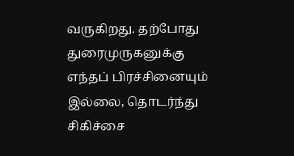வருகிறது. தற்போது துரைமுருகனுக்கு எந்தப் பிரச்சினையும் இல்லை, தொடர்ந்து சிகிச்சை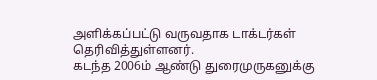அளிக்கப்பட்டு வருவதாக டாக்டர்கள் தெரிவித்துள்ளனர்.
கடந்த 2006ம் ஆண்டு துரைமுருகனுக்கு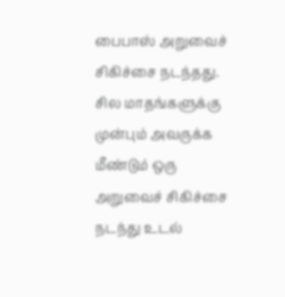பைபாஸ் அறுவைச் சிகிச்சை நடந்தது. சில மாதங்களுக்கு முன்பும் அவருக்க மீண்டும் ஒரு அறுவைச் சிகிச்சை நடந்து உடல்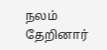நலம் தேறினார்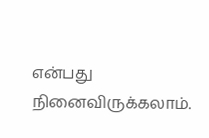என்பது நினைவிருக்கலாம்.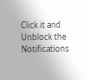Click it and Unblock the Notifications